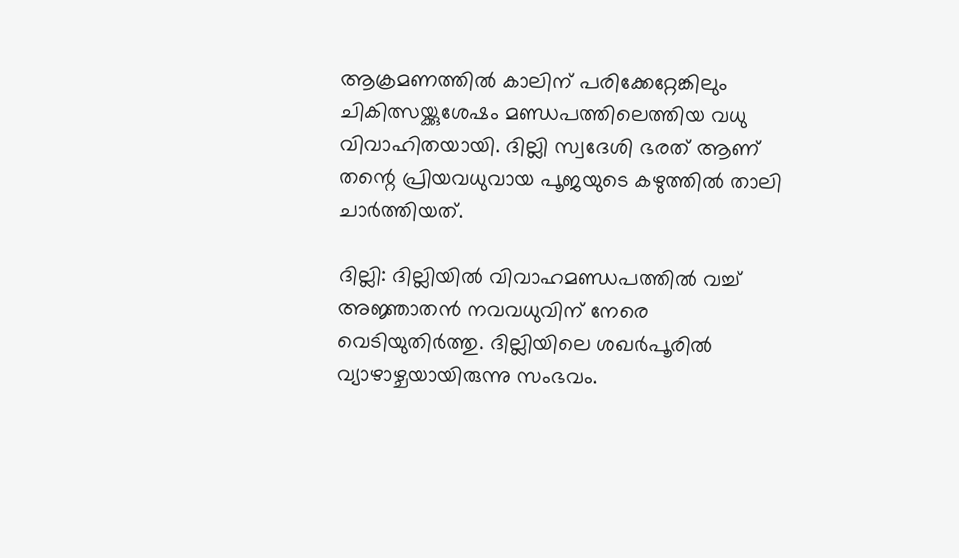ആക്രമണത്തിൽ കാലിന് പരിക്കേറ്റേങ്കിലും ചികിത്സയ്ക്കുശേഷം മണ്ഡപത്തിലെത്തിയ വധു വിവാഹിതയായി. ദില്ലി സ്വദേശി ഭരത് ആണ് തന്റെ പ്രിയവധുവായ പൂജയുടെ കഴുത്തിൽ താലി ചാർത്തിയത്.

ദില്ലി: ദില്ലിയിൽ വിവാഹമണ്ഡപത്തില്‍ വച്ച് അജ്ഞാതന്‍ നവവധുവിന് നേരെ വെടിയുതിർത്തു. ദില്ലിയിലെ ശഖര്‍പൂരില്‍ വ്യാഴാഴ്ചയായിരുന്നു സംഭവം.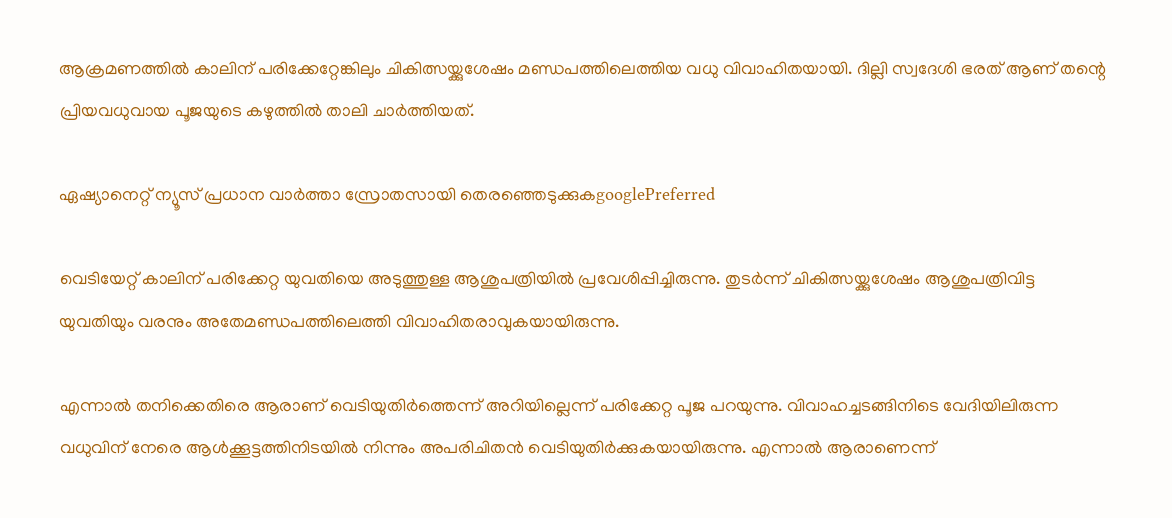ആക്രമണത്തിൽ കാലിന് പരിക്കേറ്റേങ്കിലും ചികിത്സയ്ക്കുശേഷം മണ്ഡപത്തിലെത്തിയ വധു വിവാഹിതയായി. ദില്ലി സ്വദേശി ഭരത് ആണ് തന്റെ പ്രിയവധുവായ പൂജയുടെ കഴുത്തിൽ താലി ചാർത്തിയത്.

ഏഷ്യാനെറ്റ് ന്യൂസ് പ്രധാന വാർത്താ സ്രോതസായി തെരഞ്ഞെടുക്കുകgooglePreferred

വെടിയേറ്റ് കാലിന് പരിക്കേറ്റ യുവതിയെ അടുത്തുള്ള ആശുപത്രിയില്‍ പ്രവേശിപ്പിച്ചിരുന്നു. തുടർന്ന് ചികിത്സയ്ക്കുശേഷം ആശുപത്രിവിട്ട യുവതിയും വരനും അതേമണ്ഡപത്തിലെത്തി വിവാഹിതരാവുകയായിരുന്നു.

എന്നാൽ തനിക്കെതിരെ ആരാണ് വെടിയുതിർത്തെന്ന് അറിയില്ലെന്ന് പരിക്കേറ്റ പൂജ പറയുന്നു. വിവാഹച്ചടങ്ങിനിടെ വേദിയിലിരുന്ന വധുവിന് നേരെ ആള്‍ക്കൂട്ടത്തിനിടയില്‍ നിന്നും അപരിചിതന്‍ വെടിയുതിര്‍ക്കുകയായിരുന്നു. എന്നാൽ ആരാണെന്ന്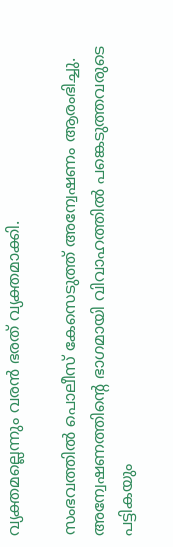വ്യക്തമല്ലെന്നും വരൻ ഭരത് വ്യക്തമാക്കി.

സംഭവത്തിൽ പൊലീസ് കേസെടുത്ത് അന്വേഷണം ആരംഭിച്ചു. അന്വേഷണത്തിന്റെ ഭാഗമായി വിവാഹത്തിൽ പങ്കെടുത്തവരുടെ പട്ടികയും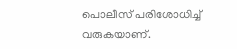പൊലീസ് പരിശോധിച്ച് വരുകയാണ്.